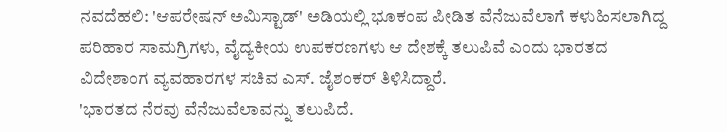ನವದೆಹಲಿ: 'ಆಪರೇಷನ್ ಅಮಿಸ್ಟಾಡ್' ಅಡಿಯಲ್ಲಿ ಭೂಕಂಪ ಪೀಡಿತ ವೆನೆಜುವೆಲಾಗೆ ಕಳುಹಿಸಲಾಗಿದ್ದ ಪರಿಹಾರ ಸಾಮಗ್ರಿಗಳು, ವೈದ್ಯಕೀಯ ಉಪಕರಣಗಳು ಆ ದೇಶಕ್ಕೆ ತಲುಪಿವೆ ಎಂದು ಭಾರತದ ವಿದೇಶಾಂಗ ವ್ಯವಹಾರಗಳ ಸಚಿವ ಎಸ್. ಜೈಶಂಕರ್ ತಿಳಿಸಿದ್ದಾರೆ.
'ಭಾರತದ ನೆರವು ವೆನೆಜುವೆಲಾವನ್ನು ತಲುಪಿದೆ.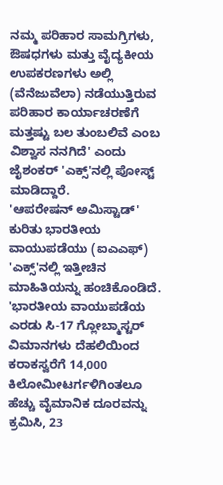ನಮ್ಮ ಪರಿಹಾರ ಸಾಮಗ್ರಿಗಳು, ಔಷಧಗಳು ಮತ್ತು ವೈದ್ಯಕೀಯ ಉಪಕರಣಗಳು ಅಲ್ಲಿ (ವೆನೆಜುವೆಲಾ) ನಡೆಯುತ್ತಿರುವ ಪರಿಹಾರ ಕಾರ್ಯಾಚರಣೆಗೆ ಮತ್ತಷ್ಟು ಬಲ ತುಂಬಲಿವೆ ಎಂಬ ವಿಶ್ವಾಸ ನನಗಿದೆ' ಎಂದು ಜೈಶಂಕರ್ 'ಎಕ್ಸ್'ನಲ್ಲಿ ಪೋಸ್ಟ್ ಮಾಡಿದ್ದಾರೆ.
'ಆಪರೇಷನ್ ಅಮಿಸ್ಟಾಡ್' ಕುರಿತು ಭಾರತೀಯ ವಾಯುಪಡೆಯು (ಐಎಎಫ್) 'ಎಕ್ಸ್'ನಲ್ಲಿ ಇತ್ತೀಚಿನ ಮಾಹಿತಿಯನ್ನು ಹಂಚಿಕೊಂಡಿದೆ.
'ಭಾರತೀಯ ವಾಯುಪಡೆಯ ಎರಡು ಸಿ-17 ಗ್ಲೋಬ್ಮಾಸ್ಟರ್ ವಿಮಾನಗಳು ದೆಹಲಿಯಿಂದ ಕರಾಕಸ್ವರೆಗೆ 14,000 ಕಿಲೋಮೀಟರ್ಗಳಿಗಿಂತಲೂ ಹೆಚ್ಚು ವೈಮಾನಿಕ ದೂರವನ್ನು ಕ್ರಮಿಸಿ, 23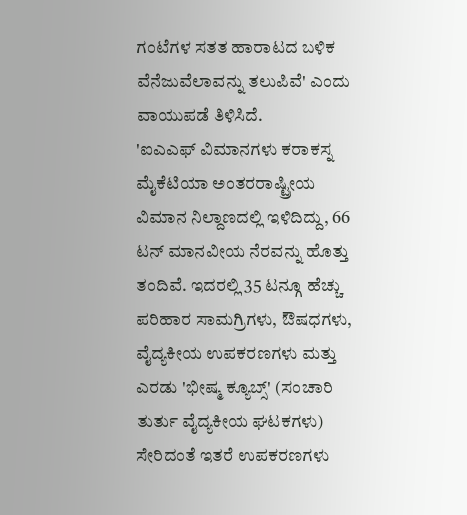ಗಂಟೆಗಳ ಸತತ ಹಾರಾಟದ ಬಳಿಕ ವೆನೆಜುವೆಲಾವನ್ನು ತಲುಪಿವೆ' ಎಂದು ವಾಯುಪಡೆ ತಿಳಿಸಿದೆ.
'ಐಎಎಫ್ ವಿಮಾನಗಳು ಕರಾಕಸ್ನ ಮೈಕೆಟಿಯಾ ಅಂತರರಾಷ್ಟ್ರೀಯ ವಿಮಾನ ನಿಲ್ದಾಣದಲ್ಲಿ ಇಳಿದಿದ್ದು, 66 ಟನ್ ಮಾನವೀಯ ನೆರವನ್ನು ಹೊತ್ತು ತಂದಿವೆ. ಇದರಲ್ಲಿ 35 ಟನ್ಗೂ ಹೆಚ್ಚು ಪರಿಹಾರ ಸಾಮಗ್ರಿಗಳು, ಔಷಧಗಳು, ವೈದ್ಯಕೀಯ ಉಪಕರಣಗಳು ಮತ್ತು ಎರಡು 'ಭೀಷ್ಮ ಕ್ಯೂಬ್ಸ್' (ಸಂಚಾರಿ ತುರ್ತು ವೈದ್ಯಕೀಯ ಘಟಕಗಳು) ಸೇರಿದಂತೆ ಇತರೆ ಉಪಕರಣಗಳು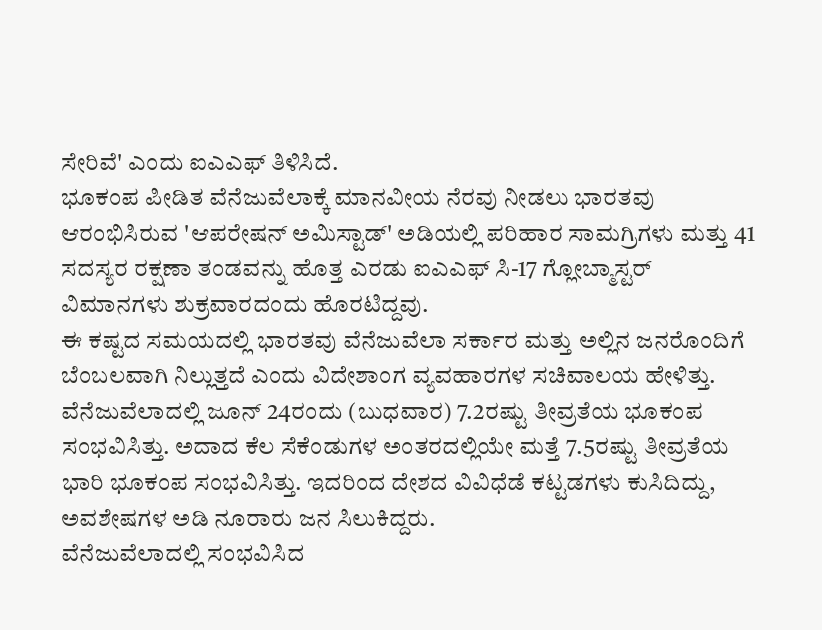ಸೇರಿವೆ' ಎಂದು ಐಎಎಫ್ ತಿಳಿಸಿದೆ.
ಭೂಕಂಪ ಪೀಡಿತ ವೆನೆಜುವೆಲಾಕ್ಕೆ ಮಾನವೀಯ ನೆರವು ನೀಡಲು ಭಾರತವು ಆರಂಭಿಸಿರುವ 'ಆಪರೇಷನ್ ಅಮಿಸ್ಟಾಡ್' ಅಡಿಯಲ್ಲಿ ಪರಿಹಾರ ಸಾಮಗ್ರಿಗಳು ಮತ್ತು 41 ಸದಸ್ಯರ ರಕ್ಷಣಾ ತಂಡವನ್ನು ಹೊತ್ತ ಎರಡು ಐಎಎಫ್ ಸಿ-17 ಗ್ಲೋಬ್ಮಾಸ್ಟರ್ ವಿಮಾನಗಳು ಶುಕ್ರವಾರದಂದು ಹೊರಟಿದ್ದವು.
ಈ ಕಷ್ಟದ ಸಮಯದಲ್ಲಿ ಭಾರತವು ವೆನೆಜುವೆಲಾ ಸರ್ಕಾರ ಮತ್ತು ಅಲ್ಲಿನ ಜನರೊಂದಿಗೆ ಬೆಂಬಲವಾಗಿ ನಿಲ್ಲುತ್ತದೆ ಎಂದು ವಿದೇಶಾಂಗ ವ್ಯವಹಾರಗಳ ಸಚಿವಾಲಯ ಹೇಳಿತ್ತು.
ವೆನೆಜುವೆಲಾದಲ್ಲಿ ಜೂನ್ 24ರಂದು (ಬುಧವಾರ) 7.2ರಷ್ಟು ತೀವ್ರತೆಯ ಭೂಕಂಪ ಸಂಭವಿಸಿತ್ತು. ಅದಾದ ಕೆಲ ಸೆಕೆಂಡುಗಳ ಅಂತರದಲ್ಲಿಯೇ ಮತ್ತೆ 7.5ರಷ್ಟು ತೀವ್ರತೆಯ ಭಾರಿ ಭೂಕಂಪ ಸಂಭವಿಸಿತ್ತು. ಇದರಿಂದ ದೇಶದ ವಿವಿಧೆಡೆ ಕಟ್ಟಡಗಳು ಕುಸಿದಿದ್ದು, ಅವಶೇಷಗಳ ಅಡಿ ನೂರಾರು ಜನ ಸಿಲುಕಿದ್ದರು.
ವೆನೆಜುವೆಲಾದಲ್ಲಿ ಸಂಭವಿಸಿದ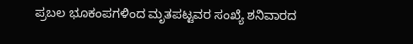ಪ್ರಬಲ ಭೂಕಂಪಗಳಿಂದ ಮೃತಪಟ್ಟವರ ಸಂಖ್ಯೆ ಶನಿವಾರದ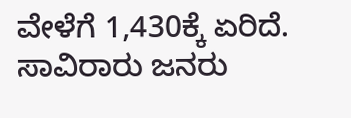ವೇಳೆಗೆ 1,430ಕ್ಕೆ ಏರಿದೆ. ಸಾವಿರಾರು ಜನರು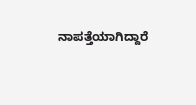ನಾಪತ್ತೆಯಾಗಿದ್ದಾರೆ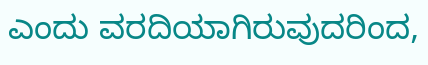ಎಂದು ವರದಿಯಾಗಿರುವುದರಿಂದ,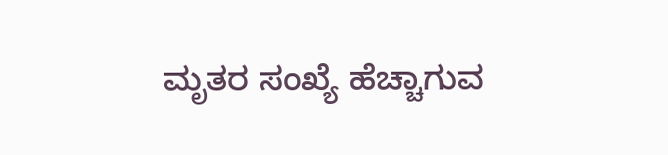ಮೃತರ ಸಂಖ್ಯೆ ಹೆಚ್ಚಾಗುವ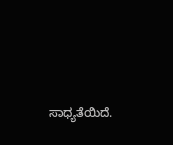ಸಾಧ್ಯತೆಯಿದೆ.